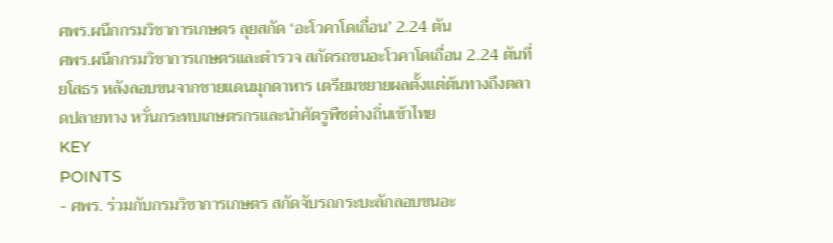ศพร.ผนึกกรมวิชาการเกษตร ลุยสกัด ‘อะโวคาโดเถื่อน’ 2.24 ตัน
ศพร.ผนึกกรมวิชาการเกษตรและตำรวจ สกัดรถขนอะโวคาโดเถื่อน 2.24 ตันที่ยโสธร หลังลอบขนจากชายแดนมุกดาหาร เตรียมขยายผลตั้งแต่ต้นทางถึงตลาดปลายทาง หวั่นกระทบเกษตรกรและนำศัตรูพืชต่างถิ่นเข้าไทย
KEY
POINTS
- ศพร. ร่วมกับกรมวิชาการเกษตร สกัดจับรถกระบะลักลอบขนอะ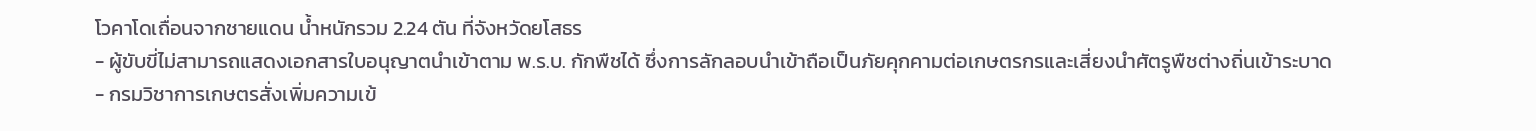โวคาโดเถื่อนจากชายแดน น้ำหนักรวม 2.24 ตัน ที่จังหวัดยโสธร
- ผู้ขับขี่ไม่สามารถแสดงเอกสารใบอนุญาตนำเข้าตาม พ.ร.บ. กักพืชได้ ซึ่งการลักลอบนำเข้าถือเป็นภัยคุกคามต่อเกษตรกรและเสี่ยงนำศัตรูพืชต่างถิ่นเข้าระบาด
- กรมวิชาการเกษตรสั่งเพิ่มความเข้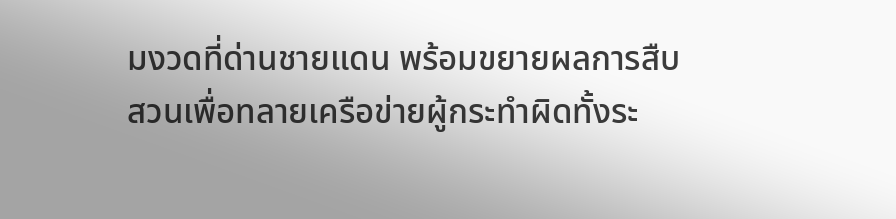มงวดที่ด่านชายแดน พร้อมขยายผลการสืบสวนเพื่อทลายเครือข่ายผู้กระทำผิดทั้งระ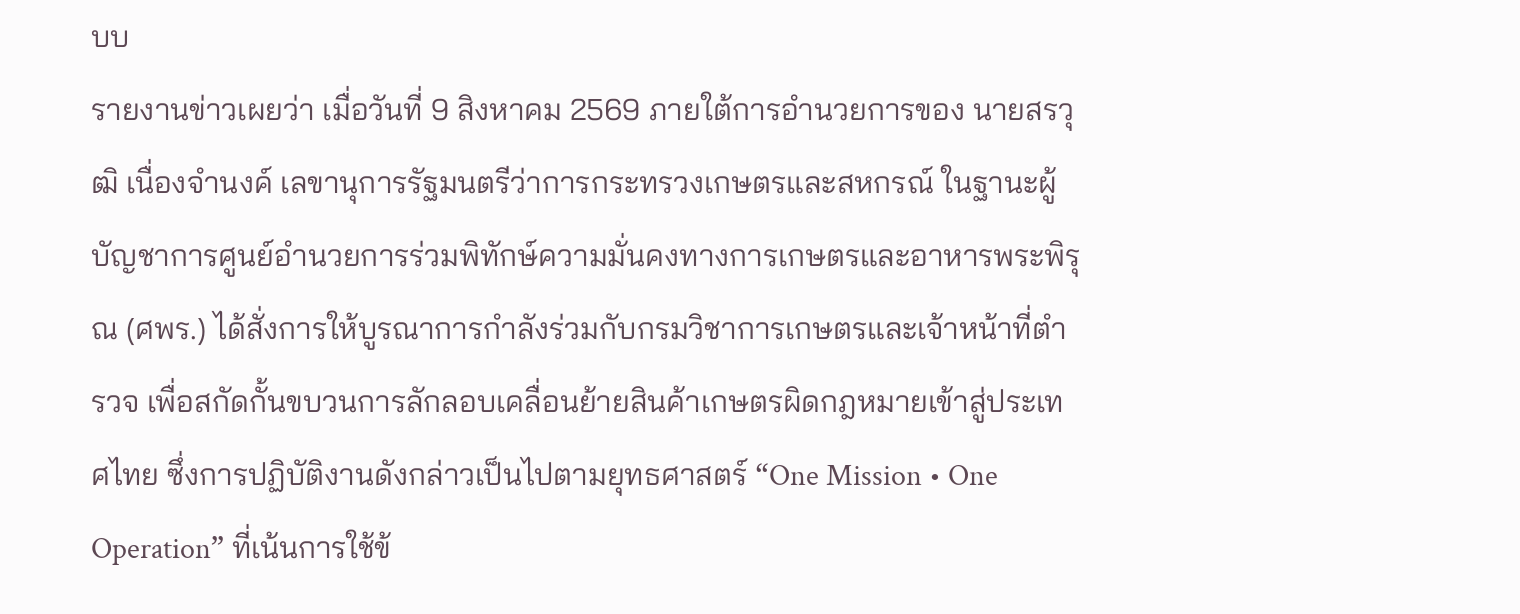บบ
รายงานข่าวเผยว่า เมื่อวันที่ 9 สิงหาคม 2569 ภายใต้การอำนวยการของ นายสรวุฒิ เนื่องจำนงค์ เลขานุการรัฐมนตรีว่าการกระทรวงเกษตรและสหกรณ์ ในฐานะผู้บัญชาการศูนย์อำนวยการร่วมพิทักษ์ความมั่นคงทางการเกษตรและอาหารพระพิรุณ (ศพร.) ได้สั่งการให้บูรณาการกำลังร่วมกับกรมวิชาการเกษตรและเจ้าหน้าที่ตำรวจ เพื่อสกัดกั้นขบวนการลักลอบเคลื่อนย้ายสินค้าเกษตรผิดกฎหมายเข้าสู่ประเทศไทย ซึ่งการปฏิบัติงานดังกล่าวเป็นไปตามยุทธศาสตร์ “One Mission • One Operation” ที่เน้นการใช้ข้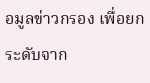อมูลข่าวกรอง เพื่อยกระดับจาก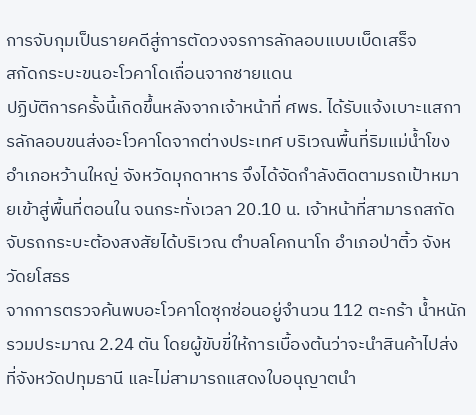การจับกุมเป็นรายคดีสู่การตัดวงจรการลักลอบแบบเบ็ดเสร็จ
สกัดกระบะขนอะโวคาโดเถื่อนจากชายแดน
ปฏิบัติการครั้งนี้เกิดขึ้นหลังจากเจ้าหน้าที่ ศพร. ได้รับแจ้งเบาะแสการลักลอบขนส่งอะโวคาโดจากต่างประเทศ บริเวณพื้นที่ริมแม่น้ำโขง อำเภอหว้านใหญ่ จังหวัดมุกดาหาร จึงได้จัดกำลังติดตามรถเป้าหมายเข้าสู่พื้นที่ตอนใน จนกระทั่งเวลา 20.10 น. เจ้าหน้าที่สามารถสกัดจับรถกระบะต้องสงสัยได้บริเวณ ตำบลโคกนาโก อำเภอป่าติ้ว จังหวัดยโสธร
จากการตรวจค้นพบอะโวคาโดซุกซ่อนอยู่จำนวน 112 ตะกร้า น้ำหนักรวมประมาณ 2.24 ตัน โดยผู้ขับขี่ให้การเบื้องต้นว่าจะนำสินค้าไปส่งที่จังหวัดปทุมธานี และไม่สามารถแสดงใบอนุญาตนำ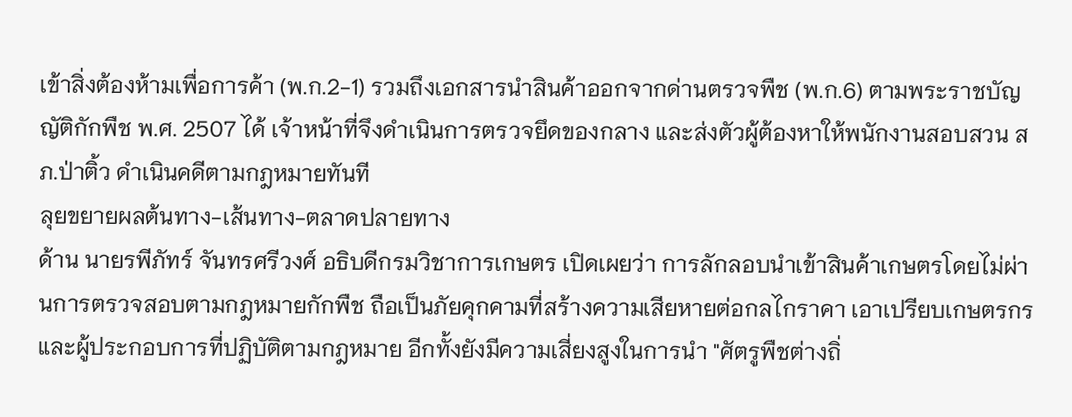เข้าสิ่งต้องห้ามเพื่อการค้า (พ.ก.2-1) รวมถึงเอกสารนำสินค้าออกจากด่านตรวจพืช (พ.ก.6) ตามพระราชบัญญัติกักพืช พ.ศ. 2507 ได้ เจ้าหน้าที่จึงดำเนินการตรวจยึดของกลาง และส่งตัวผู้ต้องหาให้พนักงานสอบสวน สภ.ป่าติ้ว ดำเนินคดีตามกฎหมายทันที
ลุยขยายผลต้นทาง-เส้นทาง-ตลาดปลายทาง
ด้าน นายรพีภัทร์ จันทรศรีวงศ์ อธิบดีกรมวิชาการเกษตร เปิดเผยว่า การลักลอบนำเข้าสินค้าเกษตรโดยไม่ผ่านการตรวจสอบตามกฎหมายกักพืช ถือเป็นภัยคุกคามที่สร้างความเสียหายต่อกลไกราคา เอาเปรียบเกษตรกรและผู้ประกอบการที่ปฏิบัติตามกฎหมาย อีกทั้งยังมีความเสี่ยงสูงในการนำ "ศัตรูพืชต่างถิ่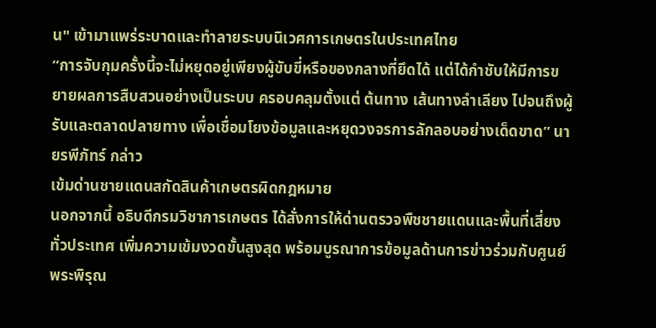น" เข้ามาแพร่ระบาดและทำลายระบบนิเวศการเกษตรในประเทศไทย
“การจับกุมครั้งนี้จะไม่หยุดอยู่เพียงผู้ขับขี่หรือของกลางที่ยึดได้ แต่ได้กำชับให้มีการขยายผลการสืบสวนอย่างเป็นระบบ ครอบคลุมตั้งแต่ ต้นทาง เส้นทางลำเลียง ไปจนถึงผู้รับและตลาดปลายทาง เพื่อเชื่อมโยงข้อมูลและหยุดวงจรการลักลอบอย่างเด็ดขาด” นายรพีภัทร์ กล่าว
เข้มด่านชายแดนสกัดสินค้าเกษตรผิดกฎหมาย
นอกจากนี้ อธิบดีกรมวิชาการเกษตร ได้สั่งการให้ด่านตรวจพืชชายแดนและพื้นที่เสี่ยงทั่วประเทศ เพิ่มความเข้มงวดขั้นสูงสุด พร้อมบูรณาการข้อมูลด้านการข่าวร่วมกับศูนย์พระพิรุณ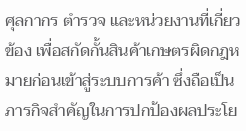ศุลกากร ตำรวจ และหน่วยงานที่เกี่ยวข้อง เพื่อสกัดกั้นสินค้าเกษตรผิดกฎหมายก่อนเข้าสู่ระบบการค้า ซึ่งถือเป็นภารกิจสำคัญในการปกป้องผลประโย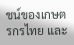ชน์ของเกษตรกรไทย และ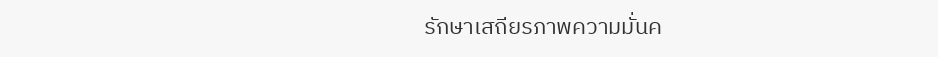รักษาเสถียรภาพความมั่นค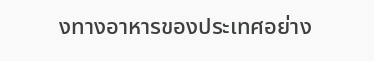งทางอาหารของประเทศอย่าง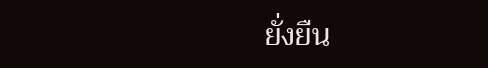ยั่งยืน